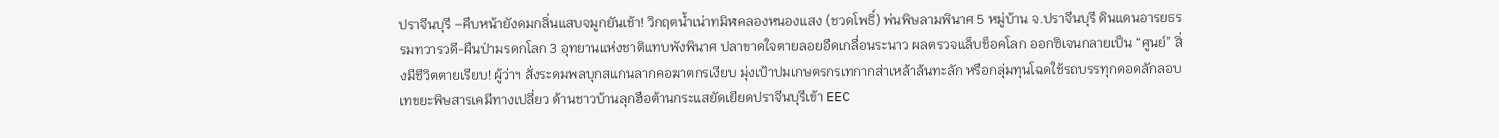ปราจีนบุรี –คืบหน้ายังดมกลิ่นแสบจมูกยันเช้า! วิกฤตน้ำเน่าทมิฬคลองหนองแสง (ชวดโพธิ์) พ่นพิษลามพินาศ 5 หมู่บ้าน จ.ปราจีนบุรี ดินแดนอารยธรรมทวารวดี-ผืนป่ามรดกโลก 3 อุทยานแห่งชาติแทบพังพินาศ ปลาขาดใจตายลอยอืดเกลื่อนระนาว ผลตรวจแล็บช็อคโลก ออกซิเจนกลายเป็น “ศูนย์” สิ่งมีชีวิตตายเรียบ! ผู้ว่าฯ สั่งระดมพลบุกสแกนลากคอฆาตกรเงียบ มุ่งเป้าปมเกษตรกรเทกากส่าเหล้าล้นทะลัก หรือกลุ่มทุนโฉดใช้รถบรรทุกดอดลักลอบเทขยะพิษสารเคมีทางเปลี่ยว ด้านชาวบ้านลุกฮือต้านกระแสยัดเยียดปราจีนบุรีเข้า EEC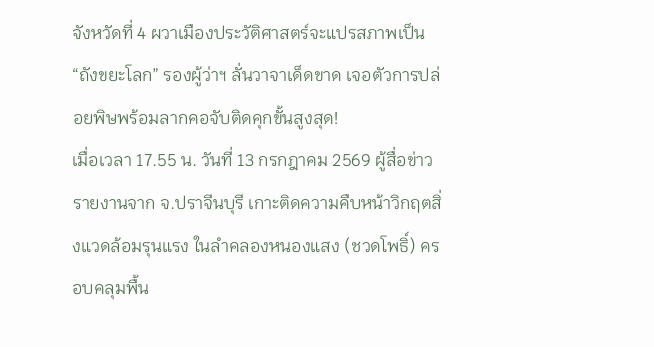จังหวัดที่ 4 ผวาเมืองประวัติศาสตร์จะแปรสภาพเป็น “ถังขยะโลก” รองผู้ว่าฯ ลั่นวาจาเด็ดขาด เจอตัวการปล่อยพิษพร้อมลากคอจับติดคุกขั้นสูงสุด!
เมื่อเวลา 17.55 น. วันที่ 13 กรกฎาคม 2569 ผู้สื่อข่าวรายงานจาก จ.ปราจีนบุรี เกาะติดความคืบหน้าวิกฤตสิ่งแวดล้อมรุนแรง ในลำคลองหนองแสง (ชวดโพธิ์) ครอบคลุมพื้น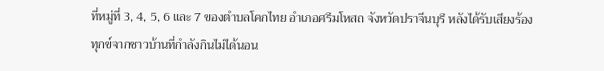ที่หมู่ที่ 3, 4, 5, 6 และ 7 ของตำบลโคกไทย อำเภอศรีมโหสถ จังหวัดปราจีนบุรี หลังได้รับเสียงร้องทุกข์จากชาวบ้านที่กำลังกินไม่ได้นอน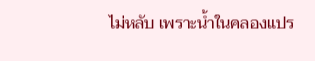ไม่หลับ เพราะน้ำในคลองแปร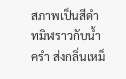สภาพเป็นสีดำทมิฬราวกับน้ำครำ ส่งกลิ่นเหม็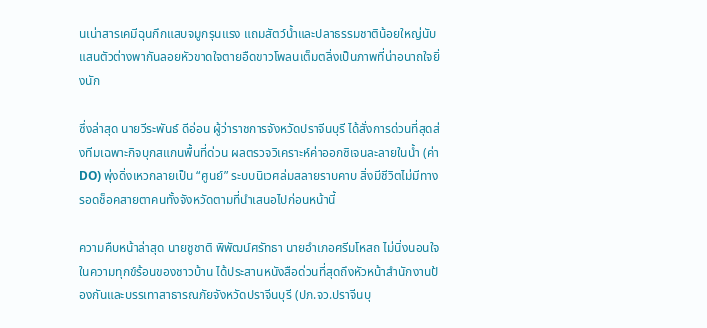นเน่าสารเคมีฉุนกึกแสบจมูกรุนแรง แถมสัตว์น้ำและปลาธรรมชาติน้อยใหญ่นับแสนตัวต่างพากันลอยหัวขาดใจตายอืดขาวโพลนเต็มตลิ่งเป็นภาพที่น่าอนาถใจยิ่งนัก

ซึ่งล่าสุด นายวีระพันธ์ ดีอ่อน ผู้ว่าราชการจังหวัดปราจีนบุรี ได้สั่งการด่วนที่สุดส่งทีมเฉพาะกิจบุกสแกนพื้นที่ด่วน ผลตรวจวิเคราะห์ค่าออกซิเจนละลายในน้ำ (ค่า DO) พุ่งดิ่งเหวกลายเป็น “ศูนย์” ระบบนิเวศล่มสลายราบคาบ สิ่งมีชีวิตไม่มีทางรอดช็อคสายตาคนทั้งจังหวัดตามที่นำเสนอไปก่อนหน้านี้

ความคืบหน้าล่าสุด นายชูชาติ พิพัฒน์ศรัทธา นายอำเภอศรีมโหสถ ไม่นิ่งนอนใจในความทุกข์ร้อนของชาวบ้าน ได้ประสานหนังสือด่วนที่สุดถึงหัวหน้าสำนักงานป้องกันและบรรเทาสาธารณภัยจังหวัดปราจีนบุรี (ปภ.จว.ปราจีนบุ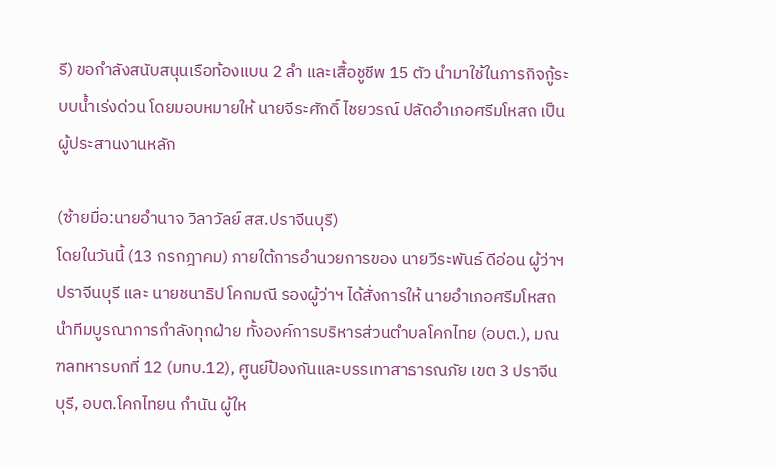รี) ขอกำลังสนับสนุนเรือท้องแบน 2 ลำ และเสื้อชูชีพ 15 ตัว นำมาใช้ในภารกิจกู้ระบบน้ำเร่งด่วน โดยมอบหมายให้ นายจีระศักดิ์ ไชยวรณ์ ปลัดอำเภอศรีมโหสถ เป็นผู้ประสานงานหลัก

(ซ้ายมื่อ:นายอำนาจ วิลาวัลย์ สส.ปราจีนบุรี)
โดยในวันนี้ (13 กรกฎาคม) ภายใต้การอำนวยการของ นายวีระพันธ์ ดีอ่อน ผู้ว่าฯ ปราจีนบุรี และ นายชนาธิป โคกมณี รองผู้ว่าฯ ได้สั่งการให้ นายอำเภอศรีมโหสถ นำทีมบูรณาการกำลังทุกฝ่าย ทั้งองค์การบริหารส่วนตำบลโคกไทย (อบต.), มณฑลทหารบกที่ 12 (มทบ.12), ศูนย์ป้องกันและบรรเทาสาธารณภัย เขต 3 ปราจีนบุรี, อบต.โคกไทยน กำนัน ผู้ให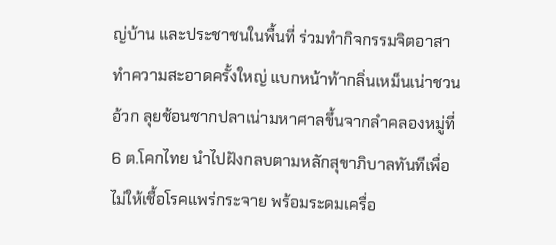ญ่บ้าน และประชาชนในพื้นที่ ร่วมทำกิจกรรมจิตอาสาทำความสะอาดครั้งใหญ่ แบกหน้าท้ากลิ่นเหม็นเน่าชวนอ้วก ลุยช้อนซากปลาเน่ามหาศาลขึ้นจากลำคลองหมู่ที่ 6 ต.โคกไทย นำไปฝังกลบตามหลักสุขาภิบาลทันทีเพื่อไม่ให้เชื้อโรคแพร่กระจาย พร้อมระดมเครื่อ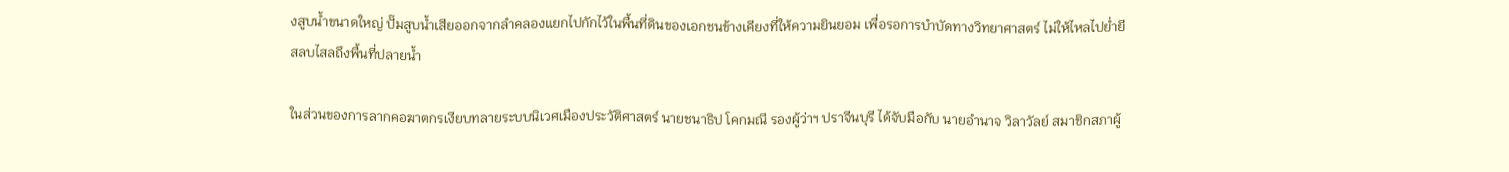งสูบน้ำขนาดใหญ่ ปั๊มสูบน้ำเสียออกจากลำคลองแยกไปกักไว้ในพื้นที่ดินของเอกชนข้างเคียงที่ให้ความยินยอม เพื่อรอการบำบัดทางวิทยาศาสตร์ ไม่ให้ไหลไปย่ำยีสลบไสลถึงพื้นที่ปลายน้ำ

ในส่วนของการลากคอฆาตกรเงียบทลายระบบนิเวศเมืองประวัติศาสตร์ นายชนาธิป โคกมณี รองผู้ว่าฯ ปราจีนบุรี ได้จับมือกับ นายอำนาจ วิลาวัลย์ สมาชิกสภาผู้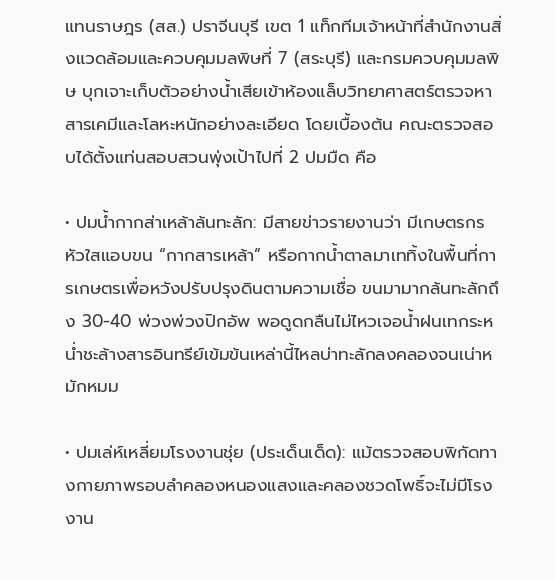แทนราษฎร (สส.) ปราจีนบุรี เขต 1 แท็กทีมเจ้าหน้าที่สำนักงานสิ่งแวดล้อมและควบคุมมลพิษที่ 7 (สระบุรี) และกรมควบคุมมลพิษ บุกเจาะเก็บตัวอย่างน้ำเสียเข้าห้องแล็บวิทยาศาสตร์ตรวจหาสารเคมีและโลหะหนักอย่างละเอียด โดยเบื้องต้น คณะตรวจสอบได้ตั้งแท่นสอบสวนพุ่งเป้าไปที่ 2 ปมมืด คือ

• ปมน้ำกากส่าเหล้าล้นทะลัก: มีสายข่าวรายงานว่า มีเกษตรกรหัวใสแอบขน “กากสารเหล้า” หรือกากน้ำตาลมาเททิ้งในพื้นที่การเกษตรเพื่อหวังปรับปรุงดินตามความเชื่อ ขนมามากล้นทะลักถึง 30-40 พ่วงพ่วงปิกอัพ พอดูดกลืนไม่ไหวเจอน้ำฝนเทกระหน่ำชะล้างสารอินทรีย์เข้มข้นเหล่านี้ไหลบ่าทะลักลงคลองจนเน่าหมักหมม

• ปมเล่ห์เหลี่ยมโรงงานชุ่ย (ประเด็นเด็ด): แม้ตรวจสอบพิกัดทางกายภาพรอบลำคลองหนองแสงและคลองชวดโพธิ์จะไม่มีโรงงาน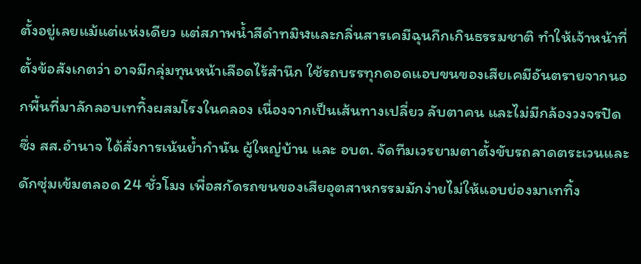ตั้งอยู่เลยแม้แต่แห่งเดียว แต่สภาพน้ำสีดำทมิฬและกลิ่นสารเคมีฉุนกึกเกินธรรมชาติ ทำให้เจ้าหน้าที่ตั้งข้อสังเกตว่า อาจมีกลุ่มทุนหน้าเลือดไร้สำนึก ใช้รถบรรทุกดอดแอบขนของเสียเคมีอันตรายจากนอกพื้นที่มาลักลอบเททิ้งผสมโรงในคลอง เนื่องจากเป็นเส้นทางเปลี่ยว ลับตาคน และไม่มีกล้องวงจรปิด ซึ่ง สส.อำนาจ ได้สั่งการเน้นย้ำกำนัน ผู้ใหญ่บ้าน และ อบต. จัดทีมเวรยามตาตั้งขับรถลาดตระเวนและดักซุ่มเข้มตลอด 24 ชั่วโมง เพื่อสกัดรถขนของเสียอุตสาหกรรมมักง่ายไม่ให้แอบย่องมาเททิ้ง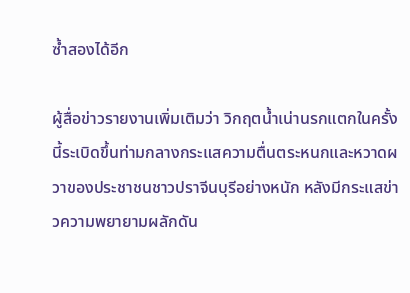ซ้ำสองได้อีก

ผู้สื่อข่าวรายงานเพิ่มเติมว่า วิกฤตน้ำเน่านรกแตกในครั้งนี้ระเบิดขึ้นท่ามกลางกระแสความตื่นตระหนกและหวาดผวาของประชาชนชาวปราจีนบุรีอย่างหนัก หลังมีกระแสข่าวความพยายามผลักดัน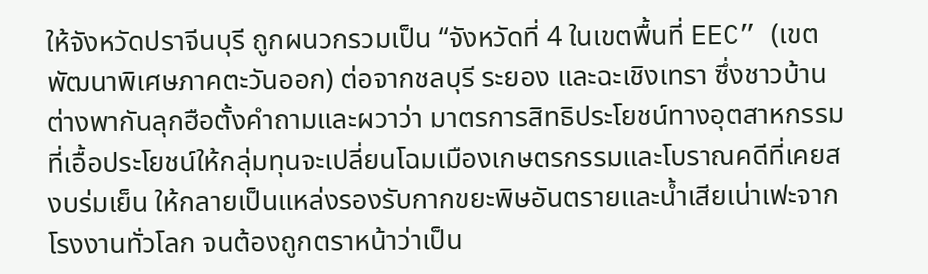ให้จังหวัดปราจีนบุรี ถูกผนวกรวมเป็น “จังหวัดที่ 4 ในเขตพื้นที่ EEC” (เขตพัฒนาพิเศษภาคตะวันออก) ต่อจากชลบุรี ระยอง และฉะเชิงเทรา ซึ่งชาวบ้านต่างพากันลุกฮือตั้งคำถามและผวาว่า มาตรการสิทธิประโยชน์ทางอุตสาหกรรมที่เอื้อประโยชน์ให้กลุ่มทุนจะเปลี่ยนโฉมเมืองเกษตรกรรมและโบราณคดีที่เคยสงบร่มเย็น ให้กลายเป็นแหล่งรองรับกากขยะพิษอันตรายและน้ำเสียเน่าเฟะจากโรงงานทั่วโลก จนต้องถูกตราหน้าว่าเป็น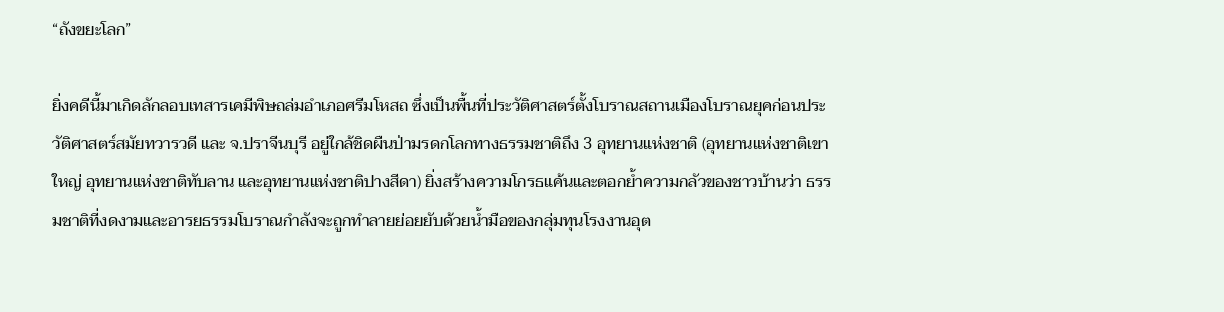“ถังขยะโลก”

ยิ่งคดีนี้มาเกิดลักลอบเทสารเคมีพิษถล่มอำเภอศรีมโหสถ ซึ่งเป็นพื้นที่ประวัติศาสตร์ตั้งโบราณสถานเมืองโบราณยุคก่อนประวัติศาสตร์สมัยทวารวดี และ จ.ปราจีนบุรี อยู่ใกล้ชิดผืนป่ามรดกโลกทางธรรมชาติถึง 3 อุทยานแห่งชาติ (อุทยานแห่งชาติเขาใหญ่ อุทยานแห่งชาติทับลาน และอุทยานแห่งชาติปางสีดา) ยิ่งสร้างความโกรธแค้นและตอกย้ำความกลัวของชาวบ้านว่า ธรรมชาติที่งดงามและอารยธรรมโบราณกำลังจะถูกทำลายย่อยยับด้วยน้ำมือของกลุ่มทุนโรงงานอุต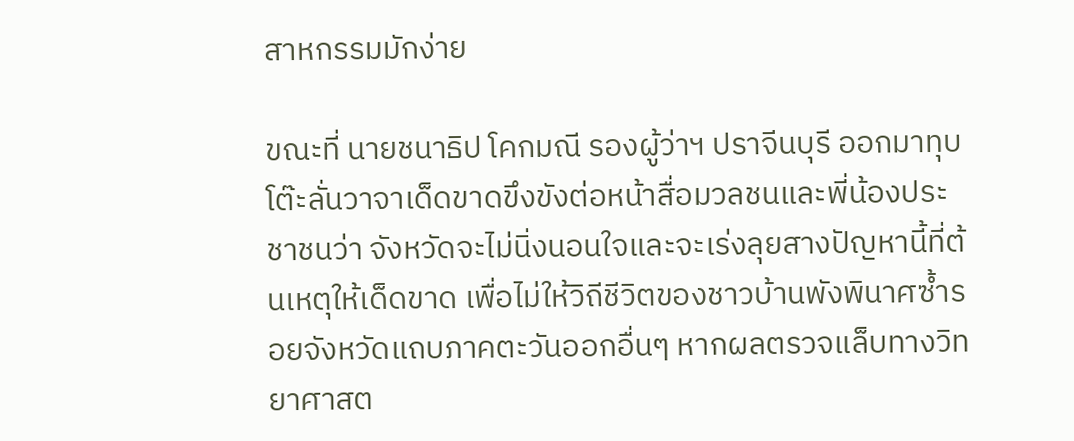สาหกรรมมักง่าย

ขณะที่ นายชนาธิป โคกมณี รองผู้ว่าฯ ปราจีนบุรี ออกมาทุบโต๊ะลั่นวาจาเด็ดขาดขึงขังต่อหน้าสื่อมวลชนและพี่น้องประชาชนว่า จังหวัดจะไม่นิ่งนอนใจและจะเร่งลุยสางปัญหานี้ที่ต้นเหตุให้เด็ดขาด เพื่อไม่ให้วิถีชีวิตของชาวบ้านพังพินาศซ้ำรอยจังหวัดแถบภาคตะวันออกอื่นๆ หากผลตรวจแล็บทางวิทยาศาสต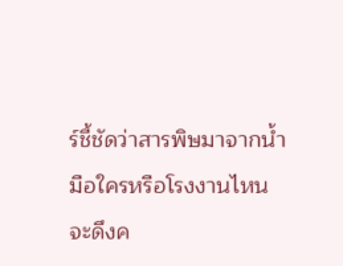ร์ชี้ชัดว่าสารพิษมาจากน้ำมือใครหรือโรงงานไหน จะดึงค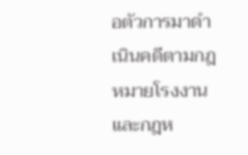อตัวการมาดำเนินคดีตามกฎหมายโรงงานและกฎห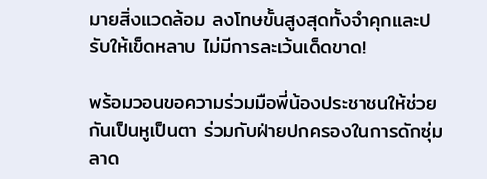มายสิ่งแวดล้อม ลงโทษขั้นสูงสุดทั้งจำคุกและปรับให้เข็ดหลาบ ไม่มีการละเว้นเด็ดขาด!

พร้อมวอนขอความร่วมมือพี่น้องประชาชนให้ช่วยกันเป็นหูเป็นตา ร่วมกับฝ่ายปกครองในการดักซุ่มลาด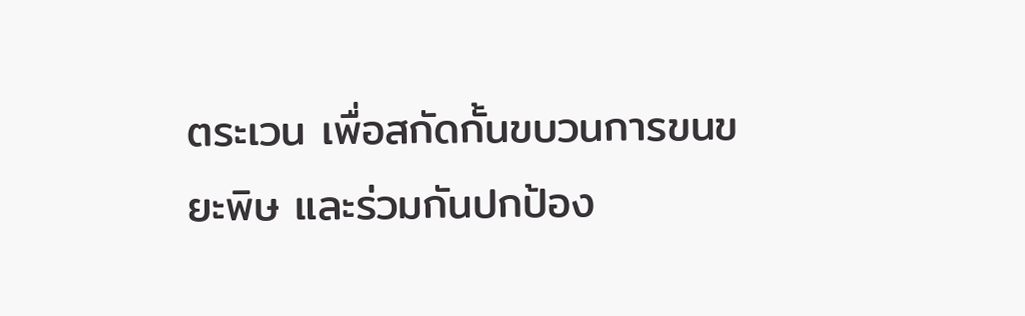ตระเวน เพื่อสกัดกั้นขบวนการขนขยะพิษ และร่วมกันปกป้อง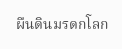ผืนดินมรดกโลก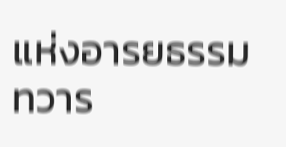แห่งอารยธรรมทวาร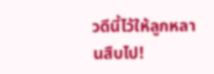วดีนี้ไว้ให้ลูกหลานสืบไป!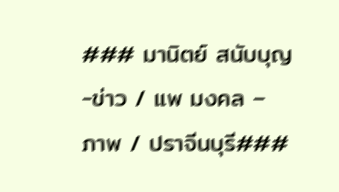### มานิตย์ สนับบุญ -ข่าว / แพ มงคล – ภาพ / ปราจีนบุรี###